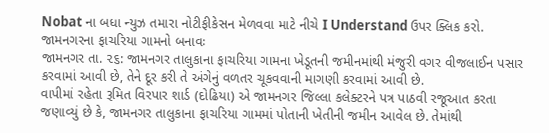Nobat ના બધા ન્યુઝ તમારા નોટીફીકેસન મેળવવા માટે નીચે I Understand ઉપર ક્લિક કરો.
જામનગરના ફાચરિયા ગામનો બનાવઃ
જામનગર તા. ૨૬: જામનગર તાલુકાના ફાચરિયા ગામના ખેડૂતની જમીનમાંથી મંજુરી વગર વીજલાઈન પસાર કરવામાં આવી છે, તેને દૂર કરી તે અંગેનું વળતર ચૂકવવાની માગણી કરવામાં આવી છે.
વાપીમાં રહેતા રૂમિત વિરપાર શાર્ડ (દોઢિયા) એ જામનગર જિલ્લા કલેક્ટરને પત્ર પાઠવી રજૂઆત કરતા જણાવ્યું છે કે, જામનગર તાલુકાના ફાચરિયા ગામમાં પોતાની ખેતીની જમીન આવેલ છે. તેમાંથી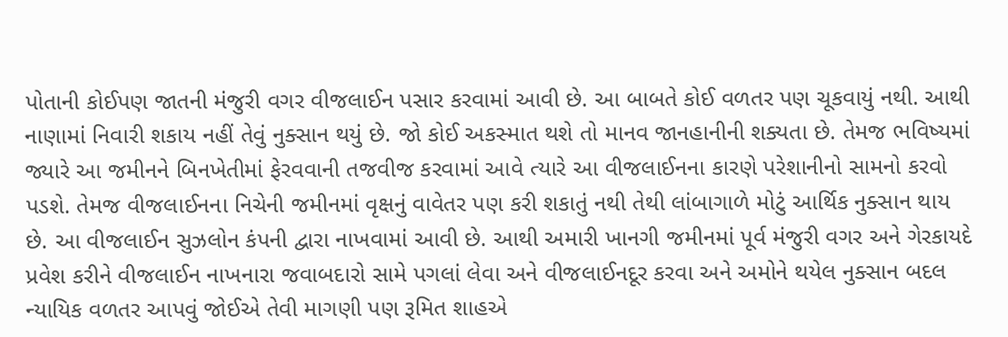પોતાની કોઈપણ જાતની મંજુરી વગર વીજલાઈન પસાર કરવામાં આવી છે. આ બાબતે કોઈ વળતર પણ ચૂકવાયું નથી. આથી નાણામાં નિવારી શકાય નહીં તેવું નુક્સાન થયું છે. જો કોઈ અકસ્માત થશે તો માનવ જાનહાનીની શક્યતા છે. તેમજ ભવિષ્યમાં જ્યારે આ જમીનને બિનખેતીમાં ફેરવવાની તજવીજ કરવામાં આવે ત્યારે આ વીજલાઈનના કારણે પરેશાનીનો સામનો કરવો પડશે. તેમજ વીજલાઈનના નિચેની જમીનમાં વૃક્ષનું વાવેતર પણ કરી શકાતું નથી તેથી લાંબાગાળે મોટું આર્થિક નુક્સાન થાય છે. આ વીજલાઈન સુઝલોન કંપની દ્વારા નાખવામાં આવી છે. આથી અમારી ખાનગી જમીનમાં પૂર્વ મંજુરી વગર અને ગેરકાયદે પ્રવેશ કરીને વીજલાઈન નાખનારા જવાબદારો સામે પગલાં લેવા અને વીજલાઈનદૂર કરવા અને અમોને થયેલ નુક્સાન બદલ ન્યાયિક વળતર આપવું જોઈએ તેવી માગણી પણ રૂમિત શાહએ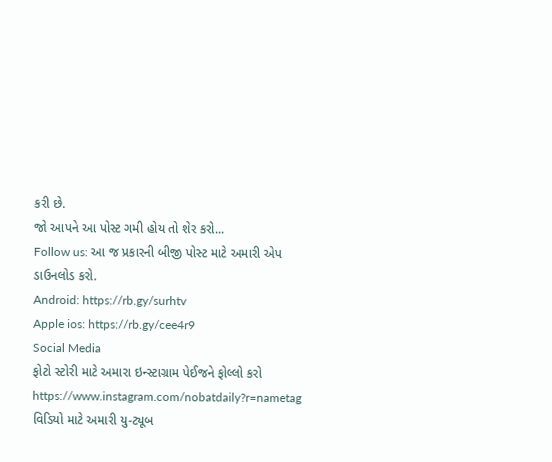કરી છે.
જો આપને આ પોસ્ટ ગમી હોય તો શેર કરો...
Follow us: આ જ પ્રકારની બીજી પોસ્ટ માટે અમારી એપ ડાઉનલોડ કરો.
Android: https://rb.gy/surhtv
Apple ios: https://rb.gy/cee4r9
Social Media
ફોટો સ્ટોરી માટે અમારા ઇન્સ્ટાગ્રામ પેઈજને ફોલ્લો કરો
https://www.instagram.com/nobatdaily?r=nametag
વિડિયો માટે અમારી યુ-ટ્યૂબ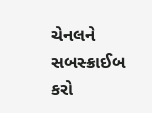ચેનલને સબસ્ક્રાઈબ કરો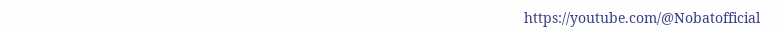https://youtube.com/@Nobatofficial